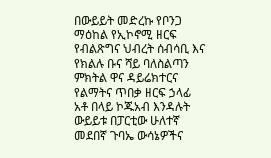በውይይት መድረኩ የቦንጋ ማዕከል የኢኮኖሚ ዘርፍ የብልጽግና ህብረት ሰብሳቢ እና የክልሉ ቡና ሻይ ባለስልጣን ምክትል ዋና ዳይሬክተርና የልማትና ጥበቃ ዘርፍ ኃላፊ አቶ በላይ ኮጁአብ እንዳሉት ውይይቱ በፓርቲው ሁለተኛ መደበኛ ጉባኤ ውሳኔዎችና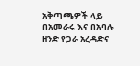አቅጣጫዎች ላይ በአመራሩ እና በአባሉ ዘንድ የጋራ አረዳድና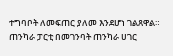ተግባቦት ለመፍጠር ያለመ እንደሆነ ገልጸዋል።
ጠንካራ ፓርቲ በመገንባት ጠንካራ ሀገር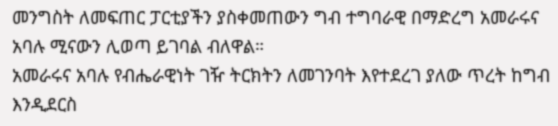መንግስት ለመፍጠር ፓርቲያችን ያስቀመጠውን ግብ ተግባራዊ በማድረግ አመራሩና አባሉ ሚናውን ሊወጣ ይገባል ብለዋል።
አመራሩና አባሉ የብሔራዊነት ገዥ ትርክትን ለመገንባት እየተደረገ ያለው ጥረት ከግብ እንዲደርስ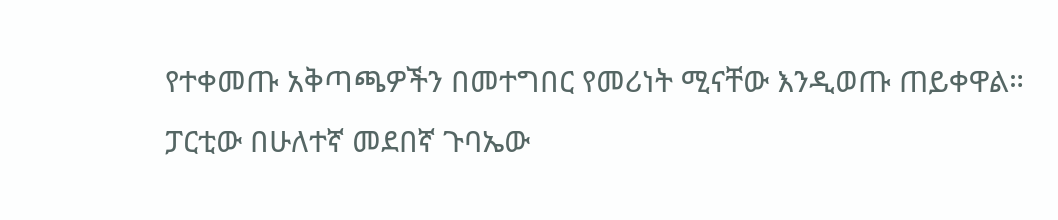የተቀመጡ አቅጣጫዎችን በመተግበር የመሪነት ሚናቸው እንዲወጡ ጠይቀዋል።
ፓርቲው በሁለተኛ መደበኛ ጉባኤው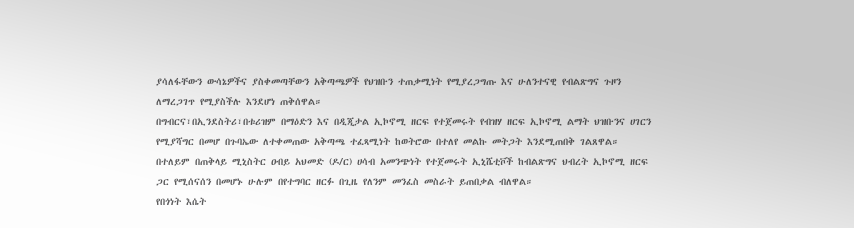ያሳለፋቸውን ውሳኔዎችና ያስቀመጣቸውን አቅጣጫዎች የህዝቡን ተጠቃሚነት የሚያረጋግጡ እና ሁለንተናዊ የብልጽግና ጉዞን ለማረጋገጥ የሚያስችሉ እንደሆነ ጠቅሰዋል።
በግብርና፣በኢንደስትሪ፣በቱሪዝም በማዕድን እና በዲጂታል ኢኮኖሚ ዘርፍ የተጀመሩት የብዝሃ ዘርፍ ኢኮኖሚ ልማት ህዝቡንና ሀገርን የሚያሻግር በመሆ በጉባኤው ለተቀመጠው አቅጣጫ ተፈጻሚነት ከወትሮው በተለየ መልኩ መትጋት እንደሚጠበቅ ገልጸዋል።
በተለይም በጠቅላይ ሚኒስትር ዐብይ አህመድ (ዶ/ር) ሀሳብ አመንጭነት የተጀመሩት ኢኒሼቲቮች ከብልጽግና ህብረት ኢኮኖሚ ዘርፍ ጋር የሚሰናሰን በመሆኑ ሁሉም በየተግባር ዘርፉ በጊዜ የለንም መንፈስ መስራት ይጠበቃል ብለዋል።
የበጎነት እሴት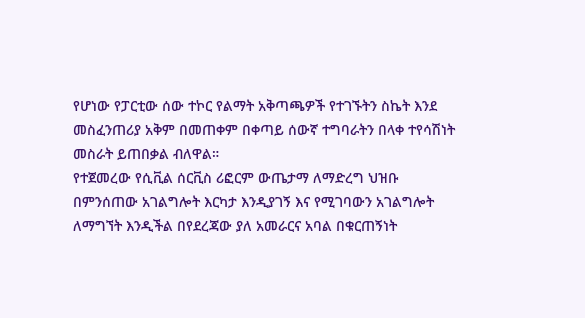የሆነው የፓርቲው ሰው ተኮር የልማት አቅጣጫዎች የተገኙትን ስኬት እንደ መስፈንጠሪያ አቅም በመጠቀም በቀጣይ ሰውኛ ተግባራትን በላቀ ተየሳሽነት መስራት ይጠበቃል ብለዋል።
የተጀመረው የሲቪል ሰርቪስ ሪፎርም ውጤታማ ለማድረግ ህዝቡ በምንሰጠው አገልግሎት እርካታ እንዲያገኝ እና የሚገባውን አገልግሎት ለማግኘት እንዲችል በየደረጃው ያለ አመራርና አባል በቁርጠኝነት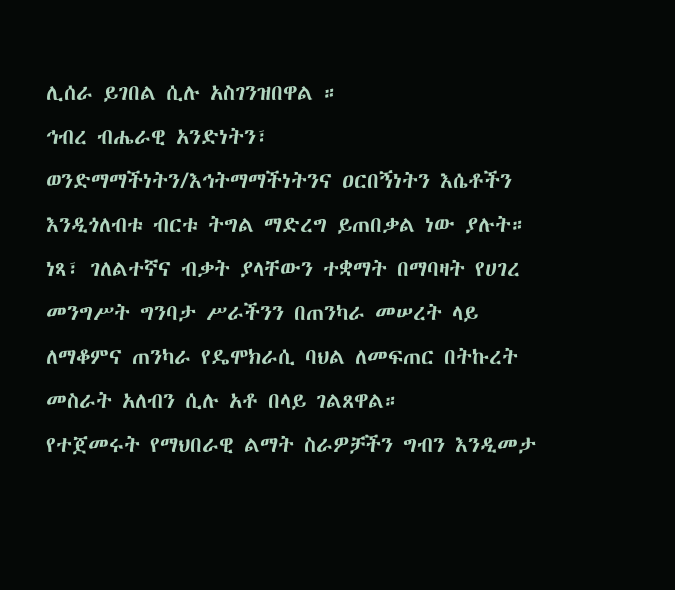ሊሰራ ይገበል ሲሉ አስገንዝበዋል ።
ኅብረ ብሔራዊ አንድነትን፣ ወንድማማችነትን/እኅትማማችነትንና ዐርበኝነትን እሴቶችን እንዲጎለብቱ ብርቱ ትግል ማድረግ ይጠበቃል ነው ያሉት።
ነጻ፣ ገለልተኛና ብቃት ያላቸውን ተቋማት በማባዛት የሀገረ መንግሥት ግንባታ ሥራችንን በጠንካራ መሠረት ላይ ለማቆምና ጠንካራ የዴሞክራሲ ባህል ለመፍጠር በትኩረት መስራት አለብን ሲሉ አቶ በላይ ገልጸዋል።
የተጀመሩት የማህበራዊ ልማት ስራዎቻችን ግብን እንዲመታ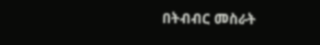በትብብር መስራት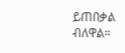ይጠበቃል ብለዋል።